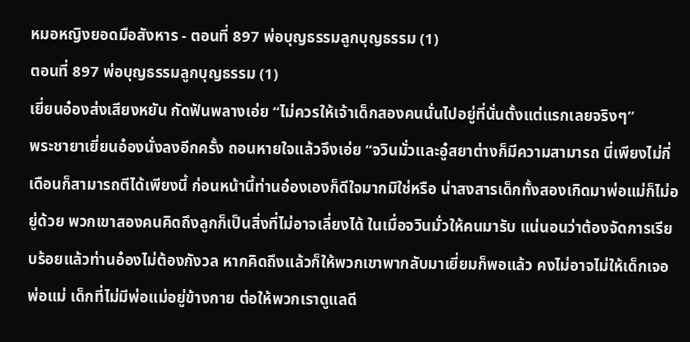หมอหญิงยอดมือสังหาร - ตอนที่ 897 พ่อบุญธรรมลูกบุญธรรม (1)
ตอนที่ 897 พ่อบุญธรรมลูกบุญธรรม (1)
เยี่ยนอ๋องส่งเสียงหยัน กัดฟันพลางเอ่ย “ไม่ควรให้เจ้าเด็กสองคนนั่นไปอยู่ที่นั่นตั้งแต่แรกเลยจริงๆ”
พระชายาเยี่ยนอ๋องนั่งลงอีกครั้ง ถอนหายใจแล้วจึงเอ่ย “จวินมั่วและอู๋สยาต่างก็มีความสามารถ นี่เพียงไม่กี่เดือนก็สามารถตีได้เพียงนี้ ก่อนหน้านี้ท่านอ๋องเองก็ดีใจมากมิใช่หรือ น่าสงสารเด็กทั้งสองเกิดมาพ่อแม่ก็ไม่อยู่ด้วย พวกเขาสองคนคิดถึงลูกก็เป็นสิ่งที่ไม่อาจเลี่ยงได้ ในเมื่อจวินมั่วให้คนมารับ แน่นอนว่าต้องจัดการเรียบร้อยแล้วท่านอ๋องไม่ต้องกังวล หากคิดถึงแล้วก็ให้พวกเขาพากลับมาเยี่ยมก็พอแล้ว คงไม่อาจไม่ให้เด็กเจอพ่อแม่ เด็กที่ไม่มีพ่อแม่อยู่ข้างกาย ต่อให้พวกเราดูแลดี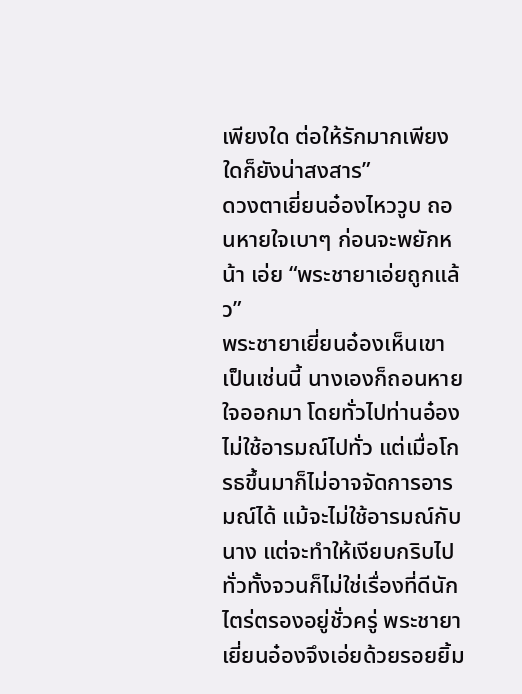เพียงใด ต่อให้รักมากเพียงใดก็ยังน่าสงสาร”
ดวงตาเยี่ยนอ๋องไหววูบ ถอนหายใจเบาๆ ก่อนจะพยักหน้า เอ่ย “พระชายาเอ่ยถูกแล้ว”
พระชายาเยี่ยนอ๋องเห็นเขาเป็นเช่นนี้ นางเองก็ถอนหายใจออกมา โดยทั่วไปท่านอ๋องไม่ใช้อารมณ์ไปทั่ว แต่เมื่อโกรธขึ้นมาก็ไม่อาจจัดการอารมณ์ได้ แม้จะไม่ใช้อารมณ์กับนาง แต่จะทำให้เงียบกริบไปทั่วทั้งจวนก็ไม่ใช่เรื่องที่ดีนัก ไตร่ตรองอยู่ชั่วครู่ พระชายาเยี่ยนอ๋องจึงเอ่ยด้วยรอยยิ้ม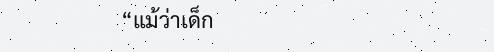“แม้ว่าเด็ก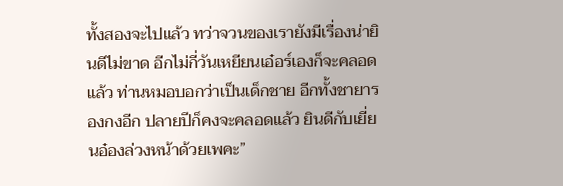ทั้งสองจะไปแล้ว ทว่าจวนของเรายังมีเรื่องน่ายินดีไม่ขาด อีกไม่กี่วันเหยียนเอ๋อร์เองก็จะคลอดแล้ว ท่านหมอบอกว่าเป็นเด็กชาย อีกทั้งชายารองกงอีก ปลายปีก็คงจะคลอดแล้ว ยินดีกับเยี่ยนอ๋องล่วงหน้าด้วยเพคะ”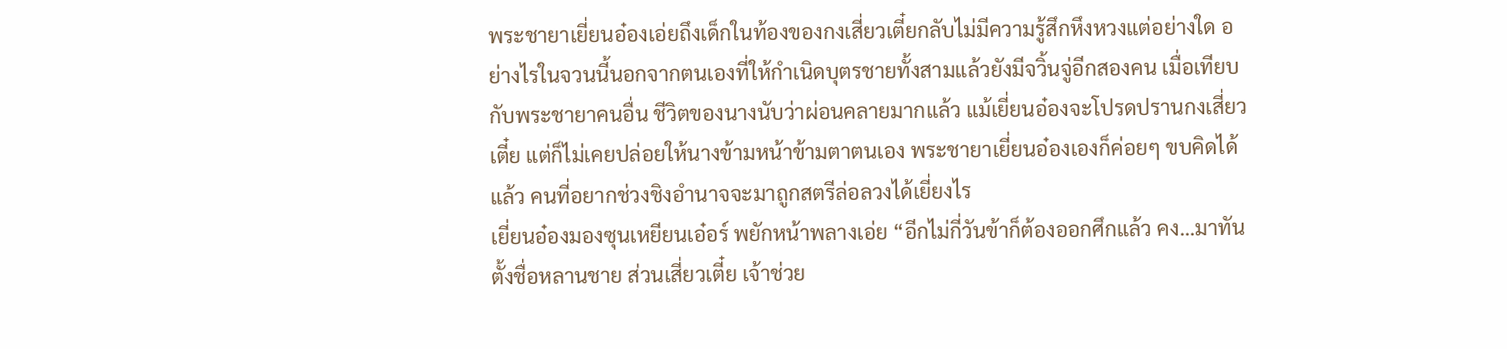พระชายาเยี่ยนอ๋องเอ่ยถึงเด็กในท้องของกงเสี่ยวเตี๋ยกลับไม่มีความรู้สึกหึงหวงแต่อย่างใด อย่างไรในจวนนี้นอกจากตนเองที่ให้กำเนิดบุตรชายทั้งสามแล้วยังมีจวิ้นจู่อีกสองคน เมื่อเทียบกับพระชายาคนอื่น ชีวิตของนางนับว่าผ่อนคลายมากแล้ว แม้เยี่ยนอ๋องจะโปรดปรานกงเสี่ยวเตี๋ย แต่ก็ไม่เคยปล่อยให้นางข้ามหน้าข้ามตาตนเอง พระชายาเยี่ยนอ๋องเองก็ค่อยๆ ขบคิดได้แล้ว คนที่อยากช่วงชิงอำนาจจะมาถูกสตรีล่อลวงได้เยี่ยงไร
เยี่ยนอ๋องมองซุนเหยียนเอ๋อร์ พยักหน้าพลางเอ่ย “อีกไม่กี่วันข้าก็ต้องออกศึกแล้ว คง…มาทันตั้งชื่อหลานชาย ส่วนเสี่ยวเตี๋ย เจ้าช่วย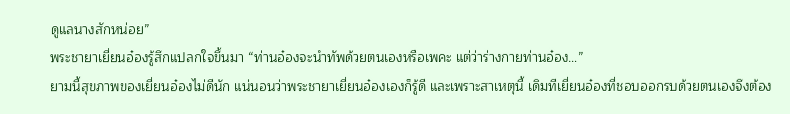ดูแลนางสักหน่อย”
พระชายาเยี่ยนอ๋องรู้สึกแปลกใจขึ้นมา “ท่านอ๋องจะนำทัพด้วยตนเองหรือเพคะ แต่ว่าร่างกายท่านอ๋อง…”
ยามนี้สุขภาพของเยี่ยนอ๋องไม่ดีนัก แน่นอนว่าพระชายาเยี่ยนอ๋องเองก็รู้ดี และเพราะสาเหตุนี้ เดิมทีเยี่ยนอ๋องที่ชอบออกรบด้วยตนเองจึงต้อง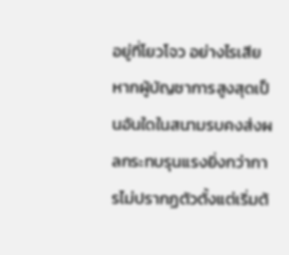อยู่ที่โยวโจว อย่างไรเสียหากผู้บัญชาการสูงสุดเป็นอันใดในสนามรบคงส่งผลกระทบรุนแรงยิ่งกว่าการไม่ปรากฏตัวตั้งแต่เริ่มต้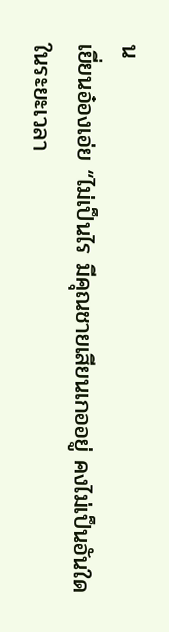น
เยี่ยนอ๋องเอ่ย “ไม่เป็นไร มีคุณชายเสียนเกออยู่ คงไม่เป็นอันใดในระยะเวลา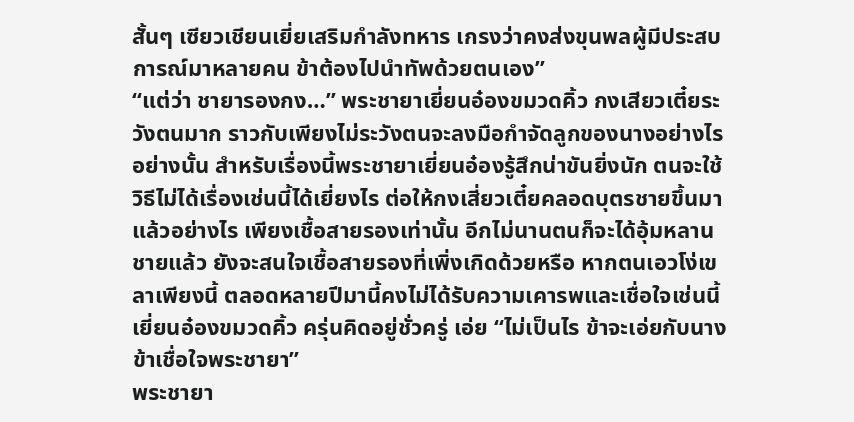สั้นๆ เซียวเชียนเยี่ยเสริมกำลังทหาร เกรงว่าคงส่งขุนพลผู้มีประสบการณ์มาหลายคน ข้าต้องไปนำทัพด้วยตนเอง”
“แต่ว่า ชายารองกง…” พระชายาเยี่ยนอ๋องขมวดคิ้ว กงเสียวเตี๋ยระวังตนมาก ราวกับเพียงไม่ระวังตนจะลงมือกำจัดลูกของนางอย่างไรอย่างนั้น สำหรับเรื่องนี้พระชายาเยี่ยนอ๋องรู้สึกน่าขันยิ่งนัก ตนจะใช้วิธีไม่ได้เรื่องเช่นนี้ได้เยี่ยงไร ต่อให้กงเสี่ยวเตี๋ยคลอดบุตรชายขึ้นมาแล้วอย่างไร เพียงเชื้อสายรองเท่านั้น อีกไม่นานตนก็จะได้อุ้มหลานชายแล้ว ยังจะสนใจเชื้อสายรองที่เพิ่งเกิดด้วยหรือ หากตนเอวโง่เขลาเพียงนี้ ตลอดหลายปีมานี้คงไม่ได้รับความเคารพและเชื่อใจเช่นนี้
เยี่ยนอ๋องขมวดคิ้ว ครุ่นคิดอยู่ชั่วครู่ เอ่ย “ไม่เป็นไร ข้าจะเอ่ยกับนาง ข้าเชื่อใจพระชายา”
พระชายา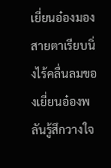เยี่ยนอ๋องมองสายตาเรียบนิ่งไร้คลื่นลมของเยี่ยนอ๋องพลันรู้สึกวางใจ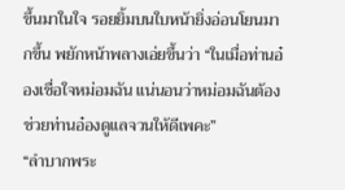ขึ้นมาในใจ รอยยิ้มบนใบหน้ายิ่งอ่อนโยนมากขึ้น พยักหน้าพลางเอ่ยขึ้นว่า “ในเมื่อท่านอ๋องเชื่อใจหม่อมฉัน แน่นอนว่าหม่อมฉันต้องช่วยท่านอ๋องดูแลจวนให้ดีเพคะ”
“ลำบากพระ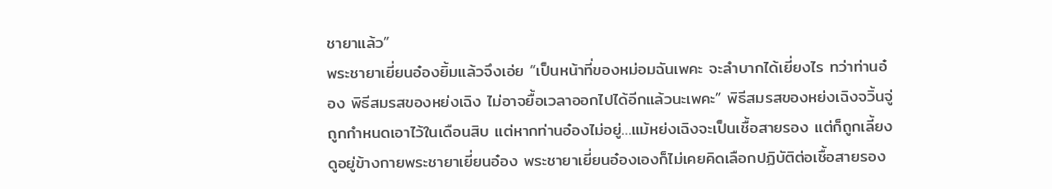ชายาแล้ว”
พระชายาเยี่ยนอ๋องยิ้มแล้วจึงเอ่ย “เป็นหน้าที่ของหม่อมฉันเพคะ จะลำบากได้เยี่ยงไร ทว่าท่านอ๋อง พิธีสมรสของหย่งเฉิง ไม่อาจยื้อเวลาออกไปได้อีกแล้วนะเพคะ” พิธีสมรสของหย่งเฉิงจวิ้นจู่ถูกกำหนดเอาไว้ในเดือนสิบ แต่หากท่านอ๋องไม่อยู่…แม้หย่งเฉิงจะเป็นเชื้อสายรอง แต่ก็ถูกเลี้ยงดูอยู่ข้างกายพระชายาเยี่ยนอ๋อง พระชายาเยี่ยนอ๋องเองก็ไม่เคยคิดเลือกปฏิบัติต่อเชื้อสายรอง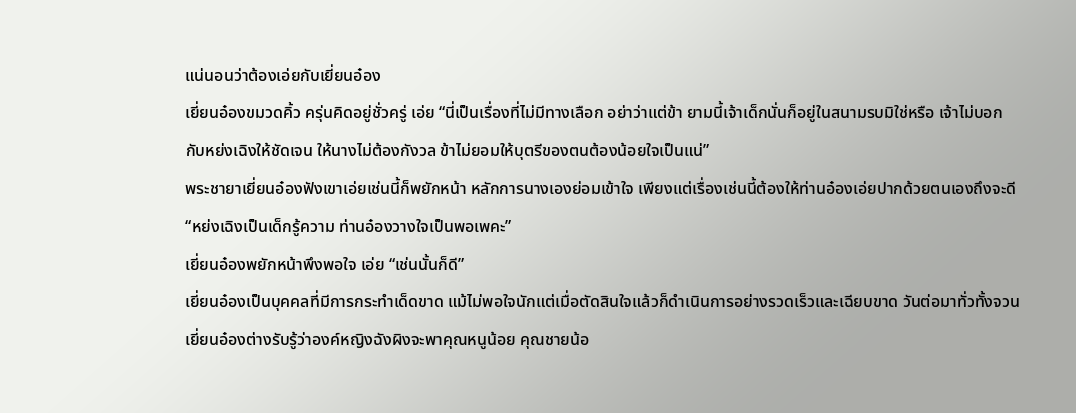แน่นอนว่าต้องเอ่ยกับเยี่ยนอ๋อง
เยี่ยนอ๋องขมวดคิ้ว ครุ่นคิดอยู่ชั่วครู่ เอ่ย “นี่เป็นเรื่องที่ไม่มีทางเลือก อย่าว่าแต่ข้า ยามนี้เจ้าเด็กนั่นก็อยู่ในสนามรบมิใช่หรือ เจ้าไม่บอกกับหย่งเฉิงให้ชัดเจน ให้นางไม่ต้องกังวล ข้าไม่ยอมให้บุตรีของตนต้องน้อยใจเป็นแน่”
พระชายาเยี่ยนอ๋องฟังเขาเอ่ยเช่นนี้ก็พยักหน้า หลักการนางเองย่อมเข้าใจ เพียงแต่เรื่องเช่นนี้ต้องให้ท่านอ๋องเอ่ยปากด้วยตนเองถึงจะดี “หย่งเฉิงเป็นเด็กรู้ความ ท่านอ๋องวางใจเป็นพอเพคะ”
เยี่ยนอ๋องพยักหน้าพึงพอใจ เอ่ย “เช่นนั้นก็ดี”
เยี่ยนอ๋องเป็นบุคคลที่มีการกระทำเด็ดขาด แม้ไม่พอใจนักแต่เมื่อตัดสินใจแล้วก็ดำเนินการอย่างรวดเร็วและเฉียบขาด วันต่อมาทั่วทั้งจวนเยี่ยนอ๋องต่างรับรู้ว่าองค์หญิงฉังผิงจะพาคุณหนูน้อย คุณชายน้อ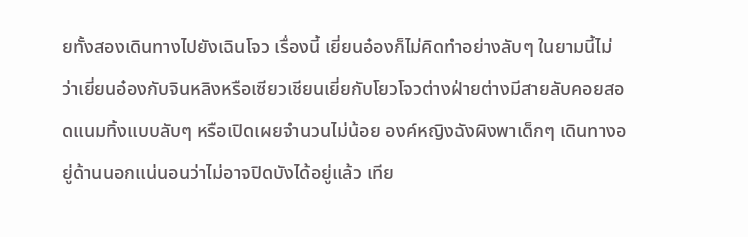ยทั้งสองเดินทางไปยังเฉินโจว เรื่องนี้ เยี่ยนอ๋องก็ไม่คิดทำอย่างลับๆ ในยามนี้ไม่ว่าเยี่ยนอ๋องกับจินหลิงหรือเซียวเชียนเยี่ยกับโยวโจวต่างฝ่ายต่างมีสายลับคอยสอดแนมทิ้งแบบลับๆ หรือเปิดเผยจำนวนไม่น้อย องค์หญิงฉังผิงพาเด็กๆ เดินทางอยู่ด้านนอกแน่นอนว่าไม่อาจปิดบังได้อยู่แล้ว เทีย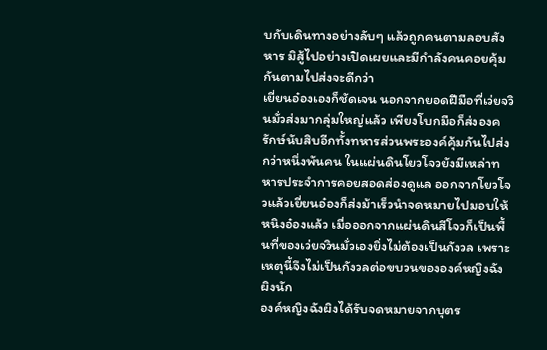บกับเดินทางอย่างลับๆ แล้วถูกคนตามลอบสังหาร มิสู้ไปอย่างเปิดเผยและมีกำลังคนคอยคุ้มกันตามไปส่งจะดีกว่า
เยี่ยนอ๋องเองก็ชัดเจน นอกจากยอดฝีมือที่เว่ยจวินมั่วส่งมากลุ่มใหญ่แล้ว เพียงโบกมือก็ส่งองครักษ์นับสิบอีกทั้งทหารส่วนพระองค์คุ้มกันไปส่งกว่าหนึ่งพันคน ในแผ่นดินโยวโจวยังมีเหล่าทหารประจำการคอยสอดส่องดูแล ออกจากโยวโจวแล้วเยี่ยนอ๋องก็ส่งม้าเร็วนำจดหมายไปมอบให้หนิงอ๋องแล้ว เมื่อออกจากแผ่นดินสีโจวก็เป็นพื้นที่ของเว่ยจวินมั่วเองยิ่งไม่ต้องเป็นกังวล เพราะเหตุนี้จึงไม่เป็นกังวลต่อขบวนขององค์หญิงฉังผิงนัก
องค์หญิงฉังผิงได้รับจดหมายจากบุตร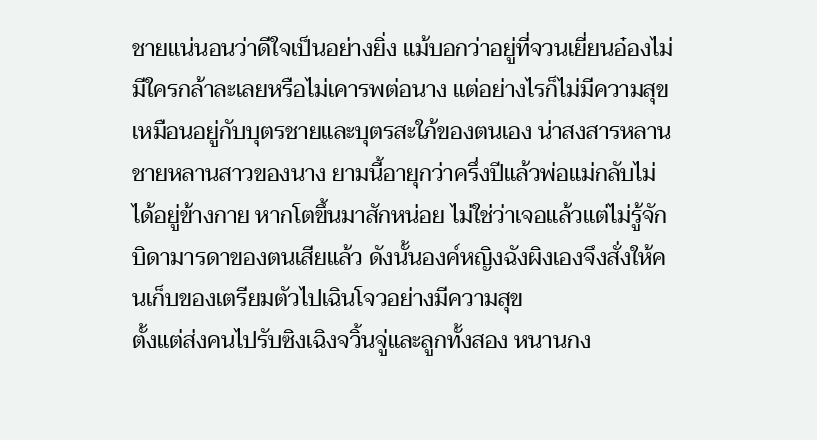ชายแน่นอนว่าดีใจเป็นอย่างยิ่ง แม้บอกว่าอยู่ที่จวนเยี่ยนอ๋องไม่มีใครกล้าละเลยหรือไม่เคารพต่อนาง แต่อย่างไรก็ไม่มีความสุขเหมือนอยู่กับบุตรชายและบุตรสะใภ้ของตนเอง น่าสงสารหลานชายหลานสาวของนาง ยามนี้อายุกว่าครึ่งปีแล้วพ่อแม่กลับไม่ได้อยู่ข้างกาย หากโตขึ้นมาสักหน่อย ไม่ใช่ว่าเจอแล้วแต่ไม่รู้จักบิดามารดาของตนเสียแล้ว ดังนั้นองค์หญิงฉังผิงเองจึงสั่งให้คนเก็บของเตรียมตัวไปเฉินโจวอย่างมีความสุข
ตั้งแต่ส่งคนไปรับซิงเฉิงจวิ้นจู่และลูกทั้งสอง หนานกง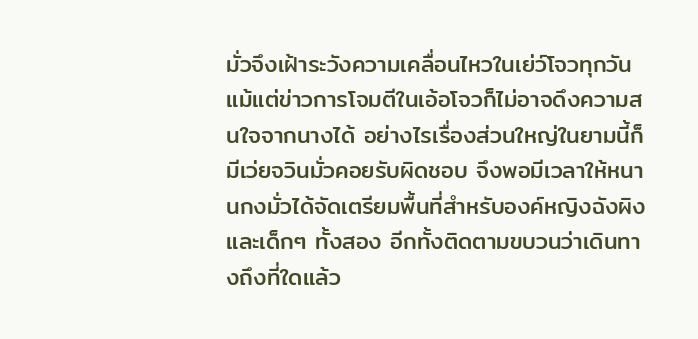มั่วจึงเฝ้าระวังความเคลื่อนไหวในเย่ว์โจวทุกวัน แม้แต่ข่าวการโจมตีในเอ้อโจวก็ไม่อาจดึงความสนใจจากนางได้ อย่างไรเรื่องส่วนใหญ่ในยามนี้ก็มีเว่ยจวินมั่วคอยรับผิดชอบ จึงพอมีเวลาให้หนานกงมั่วได้จัดเตรียมพื้นที่สำหรับองค์หญิงฉังผิงและเด็กๆ ทั้งสอง อีกทั้งติดตามขบวนว่าเดินทางถึงที่ใดแล้ว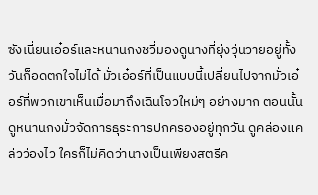ซังเนี่ยนเอ๋อร์และหนานกงชวี่มองดูนางที่ยุ่งวุ่นวายอยู่ทั้งวันก็อดตกใจไม่ได้ มั่วเอ๋อร์ที่เป็นแบบนี้เปลี่ยนไปจากมั่วเอ๋อร์ที่พวกเขาเห็นเมื่อมาถึงเฉินโจวใหม่ๆ อย่างมาก ตอนนั้นดูหนานกงมั่วจัดการธุระการปกครองอยู่ทุกวัน ดูคล่องแคล่วว่องไว ใครก็ไม่คิดว่านางเป็นเพียงสตรีค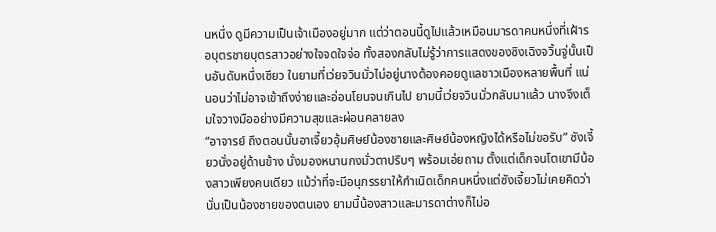นหนึ่ง ดูมีความเป็นเจ้าเมืองอยู่มาก แต่ว่าตอนนี้ดูไปแล้วเหมือนมารดาคนหนึ่งที่เฝ้ารอบุตรชายบุตรสาวอย่างใจจดใจจ่อ ทั้งสองกลับไม่รู้ว่าการแสดงของซิงเฉิงจวิ้นจู่นั้นเป็นอันดับหนึ่งเชียว ในยามที่เว่ยจวินมั่วไม่อยู่นางต้องคอยดูแลชาวเมืองหลายพื้นที่ แน่นอนว่าไม่อาจเข้าถึงง่ายและอ่อนโยนจนเกินไป ยามนี้เว่ยจวินมั่วกลับมาแล้ว นางจึงเต็มใจวางมืออย่างมีความสุขและผ่อนคลายลง
“อาจารย์ ถึงตอนนั้นอาเจี้ยวอุ้มศิษย์น้องชายและศิษย์น้องหญิงได้หรือไม่ขอรับ” ซังเจี้ยวนั่งอยู่ด้านข้าง นั่งมองหนานกงมั่วตาปริบๆ พร้อมเอ่ยถาม ตั้งแต่เด็กจนโตเขามีน้องสาวเพียงคนเดียว แม้ว่าที่จะมีอนุภรรยาให้กำเนิดเด็กคนหนึ่งแต่ซังเจี้ยวไม่เคยคิดว่านั่นเป็นน้องชายของตนเอง ยามนี้น้องสาวและมารดาต่างก็ไม่อ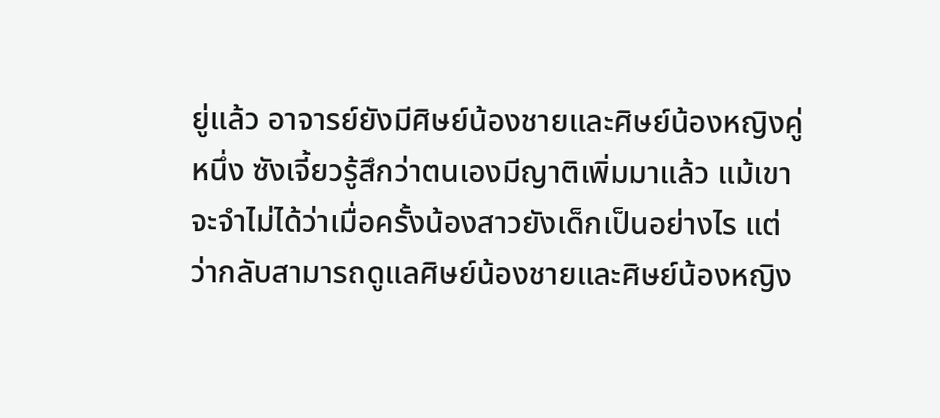ยู่แล้ว อาจารย์ยังมีศิษย์น้องชายและศิษย์น้องหญิงคู่หนึ่ง ซังเจี้ยวรู้สึกว่าตนเองมีญาติเพิ่มมาแล้ว แม้เขาจะจำไม่ได้ว่าเมื่อครั้งน้องสาวยังเด็กเป็นอย่างไร แต่ว่ากลับสามารถดูแลศิษย์น้องชายและศิษย์น้องหญิง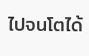ไปจนโตได้